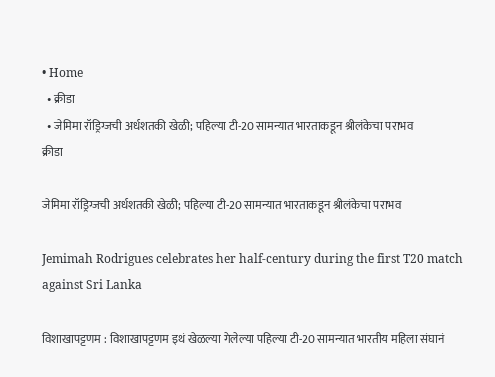• Home
  • क्रीडा
  • जेमिमा रॉड्रिग्जची अर्धशतकी खेळी; पहिल्या टी-20 सामन्यात भारताकडून श्रीलंकेचा पराभव
क्रीडा

जेमिमा रॉड्रिग्जची अर्धशतकी खेळी; पहिल्या टी-20 सामन्यात भारताकडून श्रीलंकेचा पराभव

Jemimah Rodrigues celebrates her half-century during the first T20 match against Sri Lanka

विशाखापट्टणम : विशाखापट्टणम इथं खेळल्या गेलेल्या पहिल्या टी-20 सामन्यात भारतीय महिला संघानं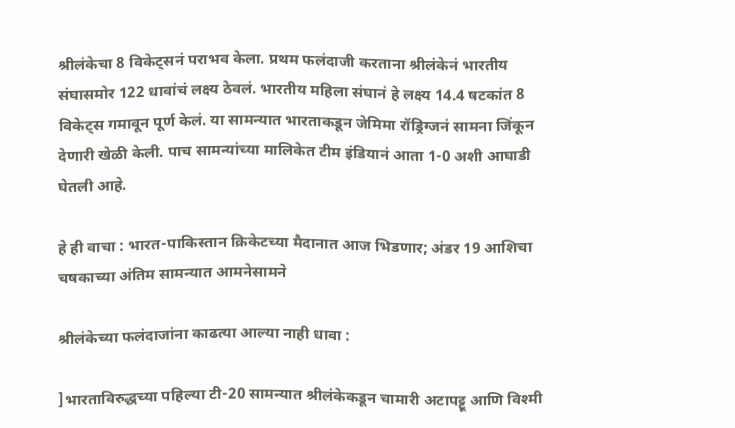श्रीलंकेचा 8 विकेट्सनं पराभव केला. प्रथम फलंदाजी करताना श्रीलंकेनं भारतीय संघासमोर 122 धावांचं लक्ष्य ठेवलं. भारतीय महिला संघानं हे लक्ष्य 14.4 षटकांत 8 विकेट्स गमावून पूर्ण केलं. या सामन्यात भारताकडून जेमिमा रॉड्रिग्जनं सामना जिंकून देणारी खेळी केली. पाच सामन्यांच्या मालिकेत टीम इंडियानं आता 1-0 अशी आघाडी घेतली आहे.

हे ही वाचा : भारत-पाकिस्तान क्रिकेटच्या मैदानात आज भिडणार; अंडर 19 आशिचा चषकाच्या अंतिम सामन्यात आमनेसामने

श्रीलंकेच्या फलंदाजांना काढत्या आल्या नाही धावा :

]भारताविरुद्धच्या पहिल्या टी-20 सामन्यात श्रीलंकेकडून चामारी अटापट्टू आणि विश्मी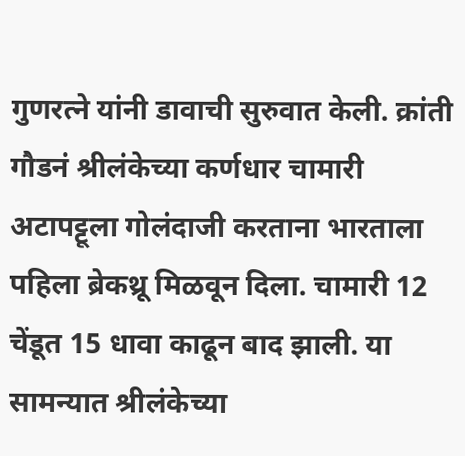गुणरत्ने यांनी डावाची सुरुवात केली. क्रांती गौडनं श्रीलंकेच्या कर्णधार चामारी अटापट्टूला गोलंदाजी करताना भारताला पहिला ब्रेकथ्रू मिळवून दिला. चामारी 12 चेंडूत 15 धावा काढून बाद झाली. या सामन्यात श्रीलंकेच्या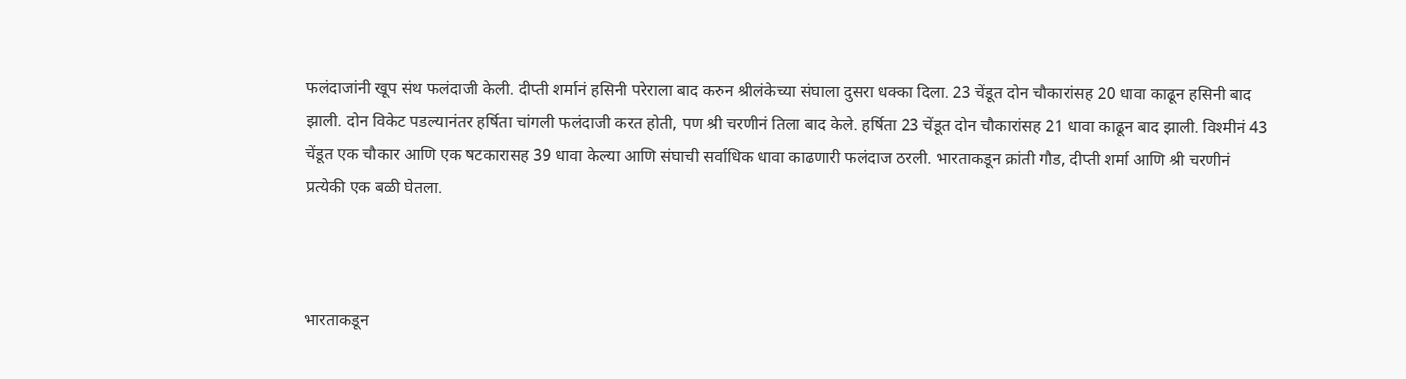फलंदाजांनी खूप संथ फलंदाजी केली. दीप्ती शर्मानं हसिनी परेराला बाद करुन श्रीलंकेच्या संघाला दुसरा धक्का दिला. 23 चेंडूत दोन चौकारांसह 20 धावा काढून हसिनी बाद झाली. दोन विकेट पडल्यानंतर हर्षिता चांगली फलंदाजी करत होती, पण श्री चरणीनं तिला बाद केले. हर्षिता 23 चेंडूत दोन चौकारांसह 21 धावा काढून बाद झाली. विश्मीनं 43 चेंडूत एक चौकार आणि एक षटकारासह 39 धावा केल्या आणि संघाची सर्वाधिक धावा काढणारी फलंदाज ठरली. भारताकडून क्रांती गौड, दीप्ती शर्मा आणि श्री चरणीनं प्रत्येकी एक बळी घेतला.



भारताकडून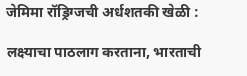जेमिमा रॉड्रिग्जची अर्धशतकी खेळी :

लक्ष्याचा पाठलाग करताना, भारताची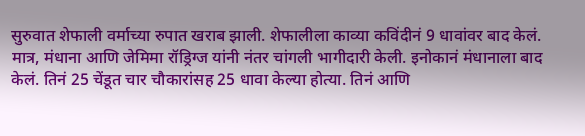सुरुवात शेफाली वर्माच्या रुपात खराब झाली. शेफालीला काव्या कविंदीनं 9 धावांवर बाद केलं. मात्र, मंधाना आणि जेमिमा रॉड्रिग्ज यांनी नंतर चांगली भागीदारी केली. इनोकानं मंधानाला बाद केलं. तिनं 25 चेंडूत चार चौकारांसह 25 धावा केल्या होत्या. तिनं आणि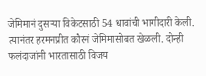जेमिमानं दुसऱ्या विकेटसाठी 54 धावांची भागीदारी केली. त्यानंतर हरमनप्रीत कौरनं जेमिमासोबत खेळली. दोन्ही फलंदाजांनी भारतासाठी विजय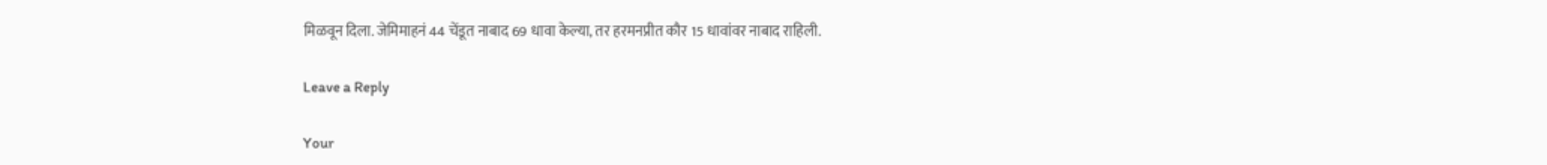मिळवून दिला. जेमिमाहनं 44 चेंडूत नाबाद 69 धावा केल्या, तर हरमनप्रीत कौर 15 धावांवर नाबाद राहिली.

Leave a Reply

Your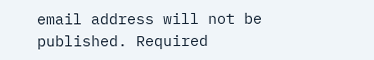email address will not be published. Required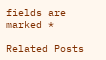fields are marked *

Related Posts